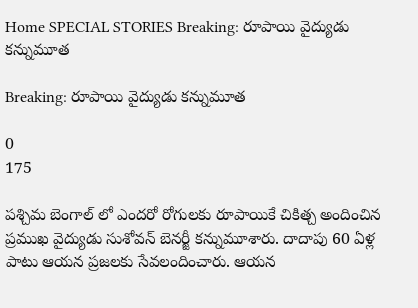Home SPECIAL STORIES Breaking: రూపాయి వైద్యుడు కన్నుమూత

Breaking: రూపాయి వైద్యుడు కన్నుమూత

0
175

పశ్చిమ బెంగాల్ లో ఎందరో రోగులకు రూపాయికే చికిత్చ అందించిన ప్రముఖ వైద్యుడు సుశోవన్ బెనర్జీ కన్నుమూశారు. దాదాపు 60 ఏళ్ల పాటు ఆయన ప్రజలకు సేవలందించారు. ఆయన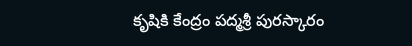కృషికి కేంద్రం పద్మశ్రీ పురస్కారం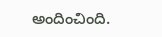అందించింది.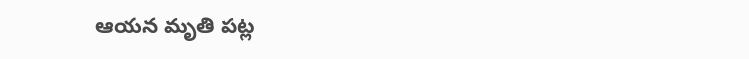ఆయన మృతి పట్ల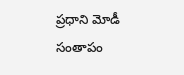ప్రధాని మోడీ సంతాపం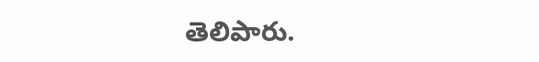తెలిపారు.